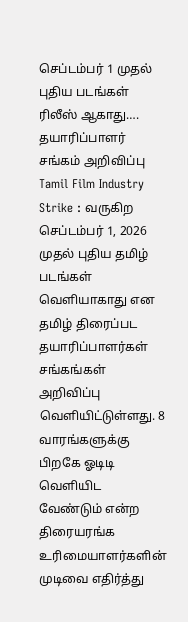செப்டம்பர் 1 முதல் புதிய படங்கள் ரிலீஸ் ஆகாது…. தயாரிப்பாளர் சங்கம் அறிவிப்பு
Tamil Film Industry Strike : வருகிற செப்டம்பர் 1, 2026 முதல் புதிய தமிழ் படங்கள் வெளியாகாது என தமிழ் திரைப்பட தயாரிப்பாளர்கள் சங்கங்கள் அறிவிப்பு வெளியிட்டுள்ளது. 8 வாரங்களுக்கு பிறகே ஓடிடி வெளியிட வேண்டும் என்ற திரையரங்க உரிமையாளர்களின் முடிவை எதிர்த்து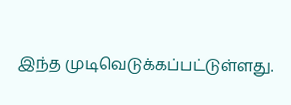இந்த முடிவெடுக்கப்பட்டுள்ளது.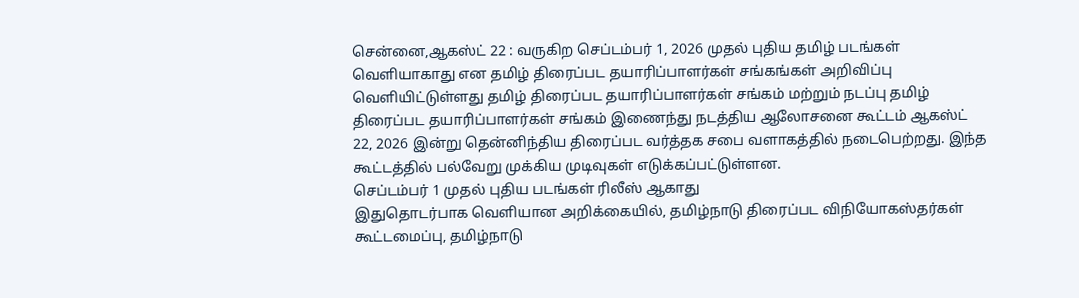சென்னை,ஆகஸ்ட் 22 : வருகிற செப்டம்பர் 1, 2026 முதல் புதிய தமிழ் படங்கள் வெளியாகாது என தமிழ் திரைப்பட தயாரிப்பாளர்கள் சங்கங்கள் அறிவிப்பு வெளியிட்டுள்ளது தமிழ் திரைப்பட தயாரிப்பாளர்கள் சங்கம் மற்றும் நடப்பு தமிழ் திரைப்பட தயாரிப்பாளர்கள் சங்கம் இணைந்து நடத்திய ஆலோசனை கூட்டம் ஆகஸ்ட் 22, 2026 இன்று தென்னிந்திய திரைப்பட வர்த்தக சபை வளாகத்தில் நடைபெற்றது. இந்த கூட்டத்தில் பல்வேறு முக்கிய முடிவுகள் எடுக்கப்பட்டுள்ளன.
செப்டம்பர் 1 முதல் புதிய படங்கள் ரிலீஸ் ஆகாது
இதுதொடர்பாக வெளியான அறிக்கையில், தமிழ்நாடு திரைப்பட விநியோகஸ்தர்கள் கூட்டமைப்பு, தமிழ்நாடு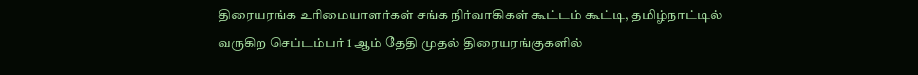திரையரங்க உரிமையாளர்கள் சங்க நிர்வாகிகள் கூட்டம் கூட்டி, தமிழ்நாட்டில் வருகிற செப்டம்பர் 1 ஆம் தேதி முதல் திரையரங்குகளில்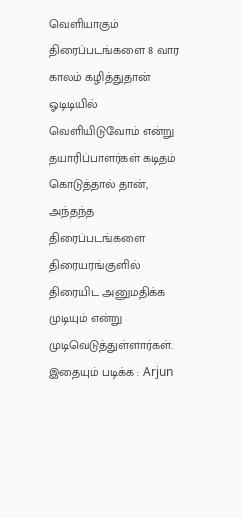வெளியாகும் திரைப்படங்களை 8 வார காலம் கழித்துதான் ஓடிடியில் வெளியிடுவோம் என்று தயாரிப்பாளர்கள் கடிதம் கொடுத்தால் தான், அந்தந்த திரைப்படங்களை திரையரங்குளில் திரையிட அனுமதிக்க முடியும் என்று முடிவெடுத்துள்ளார்கள்.
இதையும் படிக்க : Arjun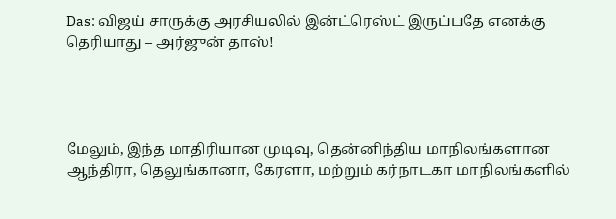Das: விஜய் சாருக்கு அரசியலில் இன்ட்ரெஸ்ட் இருப்பதே எனக்கு தெரியாது – அர்ஜுன் தாஸ்!




மேலும், இந்த மாதிரியான முடிவு, தென்னிந்திய மாநிலங்களான ஆந்திரா, தெலுங்கானா, கேரளா, மற்றும் கர்நாடகா மாநிலங்களில்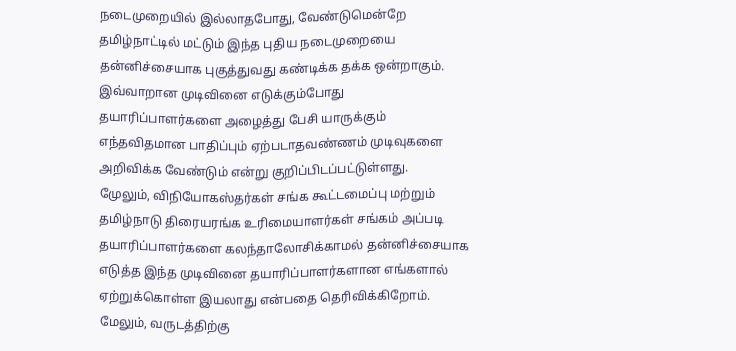நடைமுறையில் இல்லாதபோது, வேண்டுமென்றே தமிழ்நாட்டில் மட்டும் இந்த புதிய நடைமுறையை தன்னிச்சையாக புகுத்துவது கண்டிக்க தக்க ஒன்றாகும். இவ்வாறான முடிவினை எடுக்கும்போது தயாரிப்பாளர்களை அழைத்து பேசி யாருக்கும் எந்தவிதமான பாதிப்பும் ஏற்படாதவண்ணம் முடிவுகளை அறிவிக்க வேண்டும் என்று குறிப்பிடப்பட்டுள்ளது.
மேுலும், விநியோகஸ்தர்கள் சங்க கூட்டமைப்பு மற்றும் தமிழ்நாடு திரையரங்க உரிமையாளர்கள் சங்கம் அப்படி தயாரிப்பாளர்களை கலந்தாலோசிக்காமல் தன்னிச்சையாக எடுத்த இந்த முடிவினை தயாரிப்பாளர்களான எங்களால் ஏற்றுக்கொள்ள இயலாது என்பதை தெரிவிக்கிறோம். மேலும், வருடத்திற்கு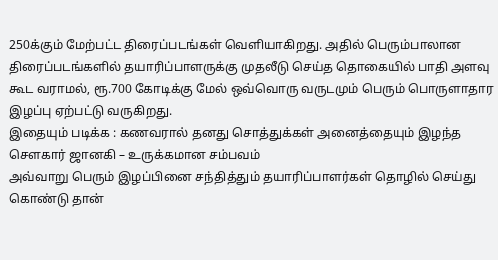250க்கும் மேற்பட்ட திரைப்படங்கள் வெளியாகிறது. அதில் பெரும்பாலான திரைப்படங்களில் தயாரிப்பாளருக்கு முதலீடு செய்த தொகையில் பாதி அளவு கூட வராமல், ரூ.700 கோடிக்கு மேல் ஒவ்வொரு வருடமும் பெரும் பொருளாதார இழப்பு ஏற்பட்டு வருகிறது.
இதையும் படிக்க : கணவரால் தனது சொத்துக்கள் அனைத்தையும் இழந்த சௌகார் ஜானகி – உருக்கமான சம்பவம்
அவ்வாறு பெரும் இழப்பினை சந்தித்தும் தயாரிப்பாளர்கள் தொழில் செய்து கொண்டு தான்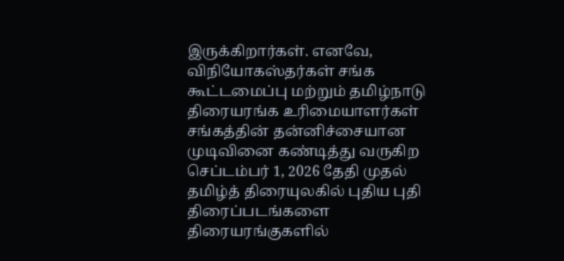இருக்கிறார்கள். எனவே, விநியோகஸ்தர்கள் சங்க கூட்டமைப்பு மற்றும் தமிழ்நாடு திரையரங்க உரிமையாளர்கள் சங்கத்தின் தன்னிச்சையான முடிவினை கண்டித்து வருகிற செப்டம்பர் 1, 2026 தேதி முதல் தமிழ்த் திரையுலகில் புதிய புதி திரைப்படங்களை திரையரங்குகளில்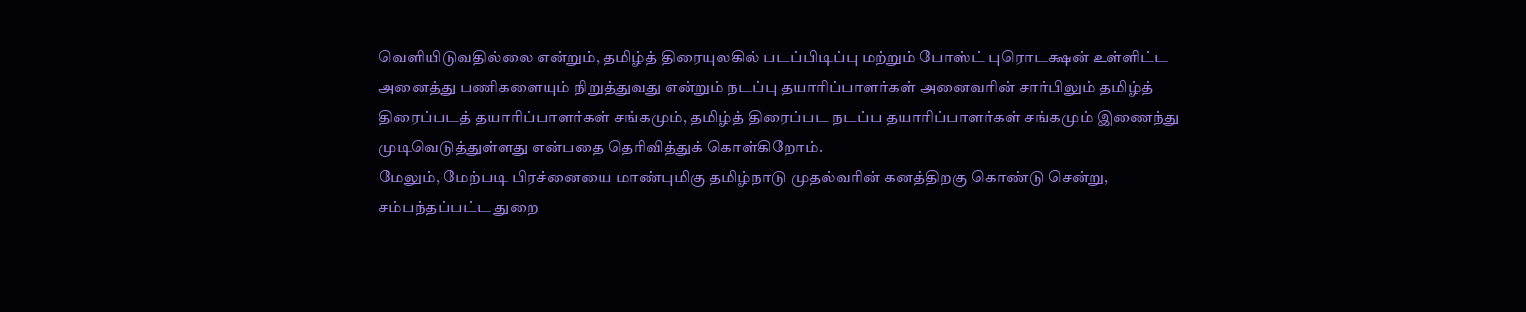வெளியிடுவதில்லை என்றும், தமிழ்த் திரையுலகில் படப்பிடிப்பு மற்றும் போஸ்ட் புரொடக்ஷன் உள்ளிட்ட அனைத்து பணிகளையும் நிறுத்துவது என்றும் நடப்பு தயாரிப்பாளர்கள் அனைவரின் சார்பிலும் தமிழ்த் திரைப்படத் தயாரிப்பாளர்கள் சங்கமும், தமிழ்த் திரைப்பட நடப்ப தயாரிப்பாளர்கள் சங்கமும் இணைந்து முடிவெடுத்துள்ளது என்பதை தெரிவித்துக் கொள்கிறோம்.
மேலும், மேற்படி பிரச்னையை மாண்புமிகு தமிழ்நாடு முதல்வரின் கனத்திறகு கொண்டு சென்று, சம்பந்தப்பட்ட துறை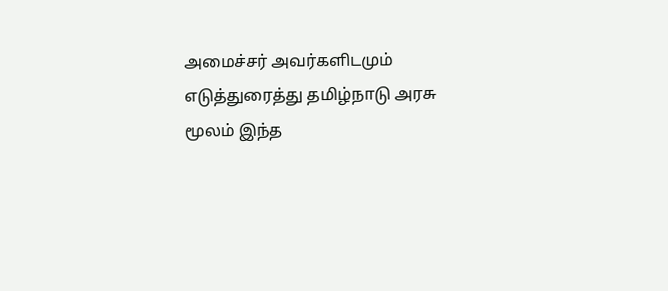அமைச்சர் அவர்களிடமும் எடுத்துரைத்து தமிழ்நாடு அரசு மூலம் இந்த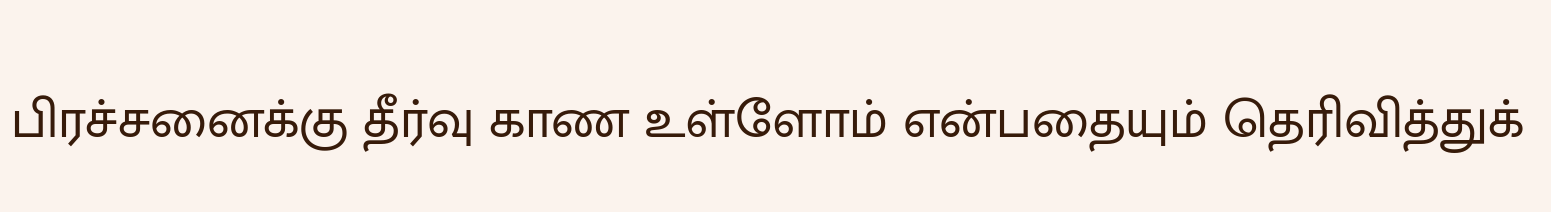பிரச்சனைக்கு தீர்வு காண உள்ளோம் என்பதையும் தெரிவித்துக்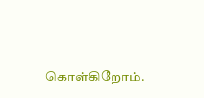கொள்கிறோம்.